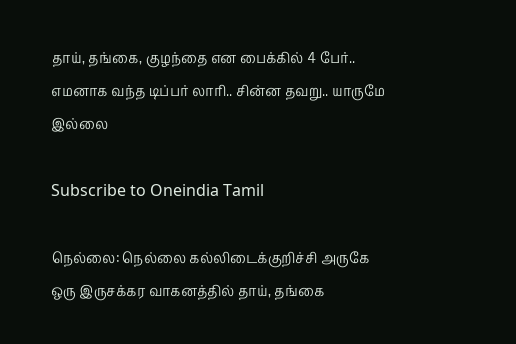தாய், தங்கை, குழந்தை என பைக்கில் 4 பேர்.. எமனாக வந்த டிப்பர் லாரி.. சின்ன தவறு.. யாருமே இல்லை

Subscribe to Oneindia Tamil

நெல்லை: நெல்லை கல்லிடைக்குறிச்சி அருகே ஒரு இருசக்கர வாகனத்தில் தாய், தங்கை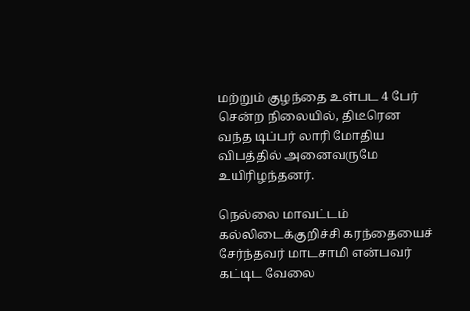மற்றும் குழந்தை உள்பட 4 பேர் சென்ற நிலையில், திடீரென வந்த டிப்பர் லாரி மோதிய விபத்தில் அனைவருமே உயிரிழந்தனர்.

நெல்லை மாவட்டம் கல்லிடைக்குறிச்சி கரந்தையைச் சேர்ந்தவர் மாடசாமி என்பவர் கட்டிட வேலை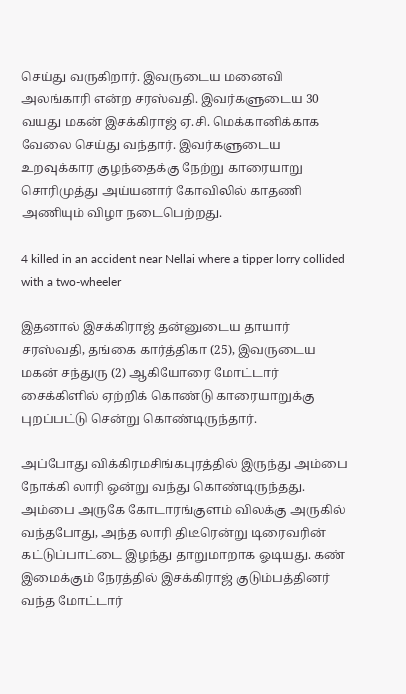செய்து வருகிறார். இவருடைய மனைவி அலங்காரி என்ற சரஸ்வதி. இவர்களுடைய 30 வயது மகன் இசக்கிராஜ் ஏ.சி. மெக்கானிக்காக வேலை செய்து வந்தார். இவர்களுடைய உறவுக்கார குழந்தைக்கு நேற்று காரையாறு சொரிமுத்து அய்யனார் கோவிலில் காதணி அணியும் விழா நடைபெற்றது.

4 killed in an accident near Nellai where a tipper lorry collided with a two-wheeler

இதனால் இசக்கிராஜ் தன்னுடைய தாயார் சரஸ்வதி, தங்கை கார்த்திகா (25), இவருடைய மகன் சந்துரு (2) ஆகியோரை மோட்டார் சைக்கிளில் ஏற்றிக் கொண்டு காரையாறுக்கு புறப்பட்டு சென்று கொண்டிருந்தார்.

அப்போது விக்கிரமசிங்கபுரத்தில் இருந்து அம்பை நோக்கி லாரி ஒன்று வந்து கொண்டிருந்தது. அம்பை அருகே கோடாரங்குளம் விலக்கு அருகில் வந்தபோது, அந்த லாரி திடீரென்று டிரைவரின் கட்டுப்பாட்டை இழந்து தாறுமாறாக ஓடியது. கண் இமைக்கும் நேரத்தில் இசக்கிராஜ் குடும்பத்தினர் வந்த மோட்டார்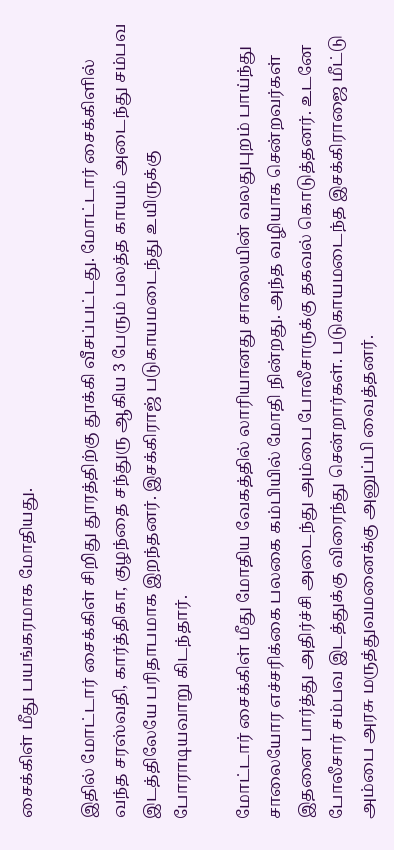சைக்கிள் மீது பயங்கரமாக மோதியது.

இதில் மோட்டார் சைக்கிள் சிறிது தூரத்திற்கு தூக்கி வீசப்பட்டது. மோட்டார் சைக்கிளில் வந்த சரஸ்வதி, கார்த்திகா, குழந்தை சந்துரு ஆகிய 3 பேரும் பலத்த காயம் அடைந்து சம்பவ இடத்திலேயே பரிதாபமாக இறந்தனர். இசக்கிராஜ் படுகாயமடைந்து உயிருக்கு போராடியவாறு கிடந்தார்.

மோட்டார் சைக்கிள் மீது மோதிய வேகத்தில் லாரியானது சாலையின் வலதுபுறம் பாய்ந்து சாலையோர எச்சரிக்கை பலகை கம்பியில் மோதி நின்றது. அந்த வழியாக சென்றவர்கள் இதனை பார்த்து அதிர்ச்சி அடைந்து அம்பை போலீசாருக்கு தகவல் கொடுத்தனர். உடனே போலீசார் சம்பவ இடத்துக்கு விரைந்து சென்றார்கள். படுகாயமடைந்த இசக்கிராஜை மீட்டு அம்பை அரசு மருத்துவமனைக்கு அனுப்பி வைத்தனர்.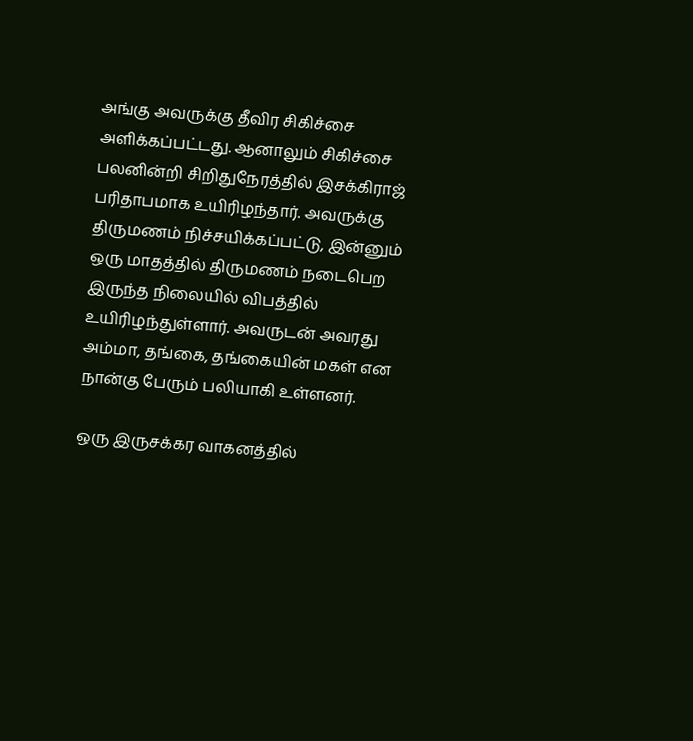அங்கு அவருக்கு தீவிர சிகிச்சை அளிக்கப்பட்டது. ஆனாலும் சிகிச்சை பலனின்றி சிறிதுநேரத்தில் இசக்கிராஜ் பரிதாபமாக உயிரிழந்தார். அவருக்கு திருமணம் நிச்சயிக்கப்பட்டு, இன்னும் ஒரு மாதத்தில் திருமணம் நடைபெற இருந்த நிலையில் விபத்தில் உயிரிழந்துள்ளார். அவருடன் அவரது அம்மா, தங்கை, தங்கையின் மகள் என நான்கு பேரும் பலியாகி உள்ளனர்.

ஒரு இருசக்கர வாகனத்தில்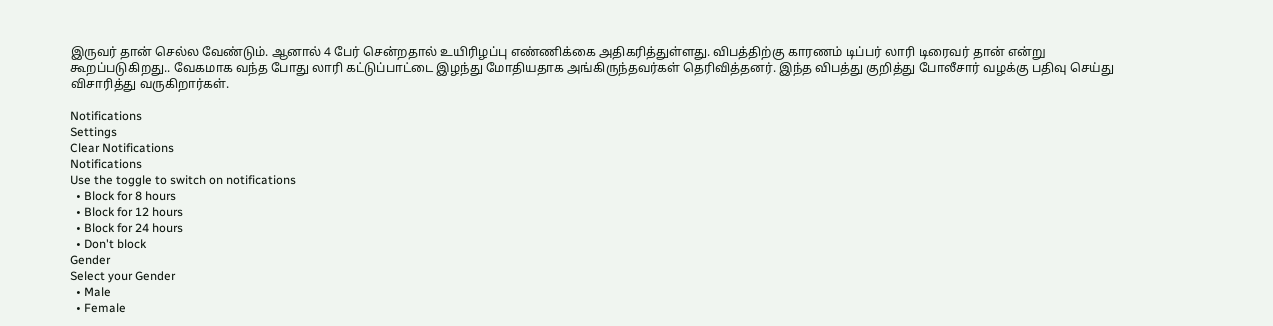இருவர் தான் செல்ல வேண்டும். ஆனால் 4 பேர் சென்றதால் உயிரிழப்பு எண்ணிக்கை அதிகரித்துள்ளது. விபத்திற்கு காரணம் டிப்பர் லாரி டிரைவர் தான் என்று கூறப்படுகிறது.. வேகமாக வந்த போது லாரி கட்டுப்பாட்டை இழந்து மோதியதாக அங்கிருந்தவர்கள் தெரிவித்தனர். இந்த விபத்து குறித்து போலீசார் வழக்கு பதிவு செய்து விசாரித்து வருகிறார்கள்.

Notifications
Settings
Clear Notifications
Notifications
Use the toggle to switch on notifications
  • Block for 8 hours
  • Block for 12 hours
  • Block for 24 hours
  • Don't block
Gender
Select your Gender
  • Male
  • Female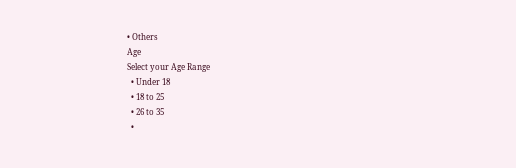• Others
Age
Select your Age Range
  • Under 18
  • 18 to 25
  • 26 to 35
  •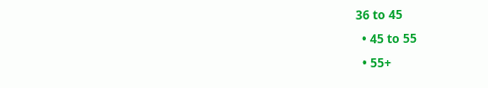36 to 45
  • 45 to 55
  • 55+